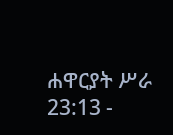ሐዋርያት ሥራ 23:13 -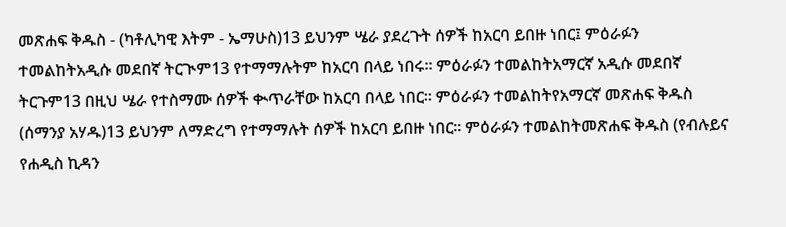መጽሐፍ ቅዱስ - (ካቶሊካዊ እትም - ኤማሁስ)13 ይህንም ሤራ ያደረጉት ሰዎች ከአርባ ይበዙ ነበር፤ ምዕራፉን ተመልከትአዲሱ መደበኛ ትርጒም13 የተማማሉትም ከአርባ በላይ ነበሩ። ምዕራፉን ተመልከትአማርኛ አዲሱ መደበኛ ትርጉም13 በዚህ ሤራ የተስማሙ ሰዎች ቊጥራቸው ከአርባ በላይ ነበር። ምዕራፉን ተመልከትየአማርኛ መጽሐፍ ቅዱስ (ሰማንያ አሃዱ)13 ይህንም ለማድረግ የተማማሉት ሰዎች ከአርባ ይበዙ ነበር። ምዕራፉን ተመልከትመጽሐፍ ቅዱስ (የብሉይና የሐዲስ ኪዳን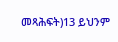መጻሕፍት)13 ይህንም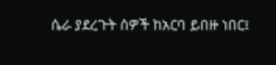ሴራ ያደረጉት ሰዎች ከአርባ ይበዙ ነበር፤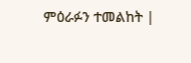ምዕራፉን ተመልከት |